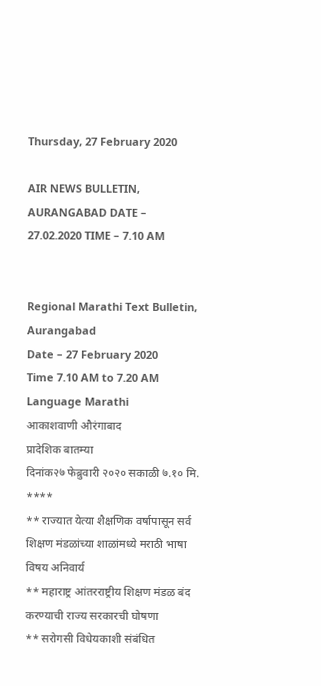Thursday, 27 February 2020

AIR NEWS BULLETIN, AURANGABAD DATE – 27.02.2020 TIME – 7.10 AM


Regional Marathi Text Bulletin, Aurangabad
Date – 27 February 2020
Time 7.10 AM to 7.20 AM
Language Marathi
आकाशवाणी औरंगाबाद
प्रादेशिक बातम्या
दिनांक२७ फेब्रुवारी २०२० सकाळी ७.१० मि.
****
** राज्यात येत्या शैक्षणिक वर्षापासून सर्व शिक्षण मंडळांच्या शाळांमध्ये मराठी भाषा विषय अनिवार्य
** महाराष्ट्र आंतरराष्ट्रीय शिक्षण मंडळ बंद करण्याची राज्य सरकारची घोषणा
** सरोगसी विधेयकाशी संबंधित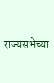राज्यसभेच्या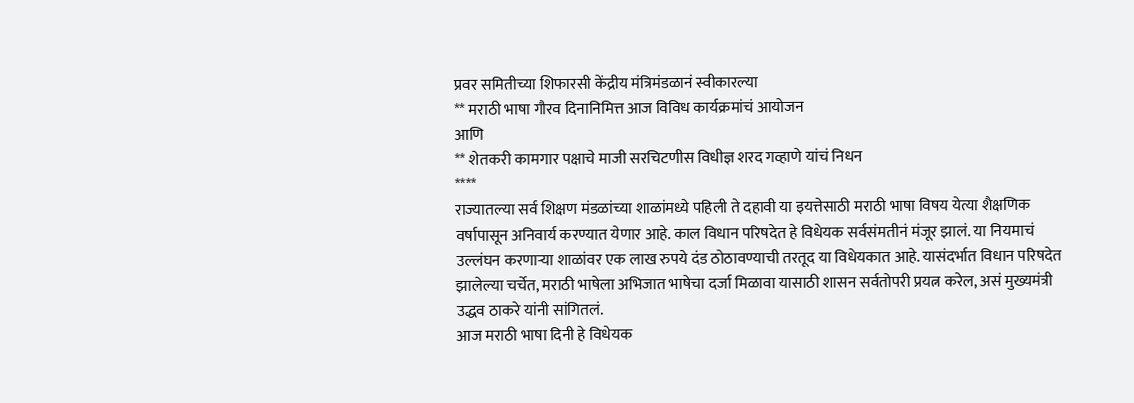प्रवर समितीच्या शिफारसी केंद्रीय मंत्रिमंडळानं स्वीकारल्या
** मराठी भाषा गौरव दिनानिमित्त आज विविध कार्यक्रमांचं आयोजन
आणि
** शेतकरी कामगार पक्षाचे माजी सरचिटणीस विधीज्ञ शरद गव्हाणे यांचं निधन
****
राज्यातल्या सर्व शिक्षण मंडळांच्या शाळांमध्ये पहिली ते दहावी या इयत्तेसाठी मराठी भाषा विषय येत्या शैक्षणिक वर्षापासून अनिवार्य करण्यात येणार आहे. काल विधान परिषदेत हे विधेयक सर्वसंमतीनं मंजूर झालं. या नियमाचं उल्लंघन करणाऱ्या शाळांवर एक लाख रुपये दंड ठोठावण्याची तरतूद या विधेयकात आहे. यासंदर्भात विधान परिषदेत झालेल्या चर्चेत, मराठी भाषेला अभिजात भाषेचा दर्जा मिळावा यासाठी शासन सर्वतोपरी प्रयत्न करेल, असं मुख्यमंत्री उद्धव ठाकरे यांनी सांगितलं.
आज मराठी भाषा दिनी हे विधेयक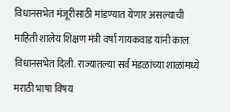विधानसभेत मंजूरीसाठी मांडण्यात येणार असल्याची माहिती शालेय शिक्षण मंत्री वर्षा गायकवाड यांनी काल विधानसभेत दिली. राज्यातल्या सर्व मंडळांच्या शाळांमध्ये मराठी भाषा विषय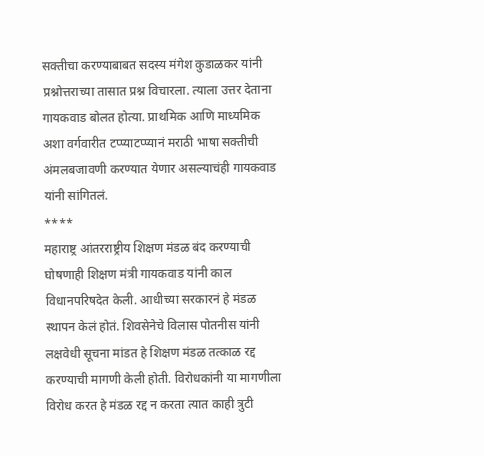सक्तीचा करण्याबाबत सदस्य मंगेश कुडाळकर यांनी प्रश्नोत्तराच्या तासात प्रश्न विचारला. त्याला उत्तर देताना गायकवाड बोलत होत्या. प्राथमिक आणि माध्यमिक अशा वर्गवारीत टप्प्याटप्प्यानं मराठी भाषा सक्तीची अंमलबजावणी करण्यात येणार असल्याचंही गायकवाड यांनी सांगितलं.
****
महाराष्ट्र आंतरराष्ट्रीय शिक्षण मंडळ बंद करण्याची घोषणाही शिक्षण मंत्री गायकवाड यांनी काल विधानपरिषदेत केली. आधीच्या सरकारनं हे मंडळ स्थापन केलं होतं. शिवसेनेचे विलास पोतनीस यांनी लक्षवेधी सूचना मांडत हे शिक्षण मंडळ तत्काळ रद्द करण्याची मागणी केली होती. विरोधकांनी या मागणीला विरोध करत हे मंडळ रद्द न करता त्यात काही त्रुटी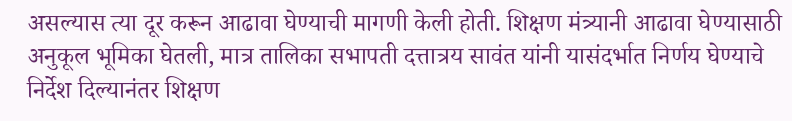असल्यास त्या दूर करून आढावा घेण्याची मागणी केली होती. शिक्षण मंत्र्यानी आढावा घेण्यासाठी अनुकूल भूमिका घेतली, मात्र तालिका सभापती दत्तात्रय सावंत यांनी यासंदर्भात निर्णय घेण्याचे निर्देश दिल्यानंतर शिक्षण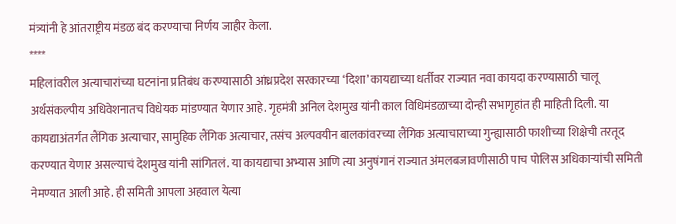मंत्र्यांनी हे आंतराष्ट्रीय मंडळ बंद करण्याचा निर्णय जाहीर केला.
****
महिलांवरील अत्याचारांच्या घटनांना प्रतिबंध करण्यासाठी आंध्रप्रदेश सरकारच्या ‘दिशा’ कायद्याच्या धर्तीवर राज्यात नवा कायदा करण्यासाठी चालू अर्थसंकल्पीय अधिवेशनातच विधेयक मांडण्यात येणार आहे. गृहमंत्री अनिल देशमुख यांनी काल विधिमंडळाच्या दोन्ही सभागृहांत ही माहिती दिली. या कायद्याअंतर्गत लैंगिक अत्याचार, सामुहिक लैंगिक अत्याचार, तसंच अल्पवयीन बालकांवरच्या लैंगिक अत्याचाराच्या गुन्ह्यासाठी फाशीच्या शिक्षेची तरतूद करण्यात येणार असल्याचं देशमुख यांनी सांगितलं. या कायद्याचा अभ्यास आणि त्या अनुषंगानं राज्यात अंमलबजावणीसाठी पाच पोलिस अधिकाऱ्यांची समिती नेमण्यात आली आहे. ही समिती आपला अहवाल येत्या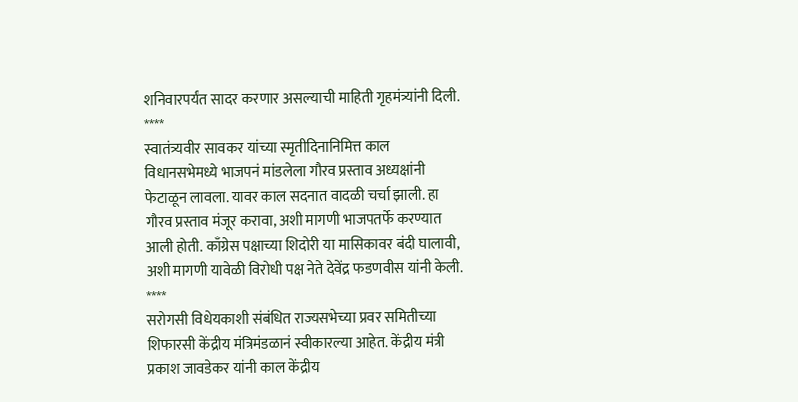शनिवारपर्यंत सादर करणार असल्याची माहिती गृहमंत्र्यांनी दिली.
****
स्वातंत्र्यवीर सावकर यांच्या स्मृतीदिनानिमित्त काल विधानसभेमध्ये भाजपनं मांडलेला गौरव प्रस्ताव अध्यक्षांनी फेटाळून लावला. यावर काल सदनात वादळी चर्चा झाली. हा गौरव प्रस्ताव मंजूर करावा, अशी मागणी भाजपतर्फे करण्यात आली होती. काँग्रेस पक्षाच्या शिदोरी या मासिकावर बंदी घालावी, अशी मागणी यावेळी विरोधी पक्ष नेते देवेंद्र फडणवीस यांनी केली.
****
सरोगसी विधेयकाशी संबंधित राज्यसभेच्या प्रवर समितीच्या शिफारसी केंद्रीय मंत्रिमंडळानं स्वीकारल्या आहेत. केंद्रीय मंत्री प्रकाश जावडेकर यांनी काल केंद्रीय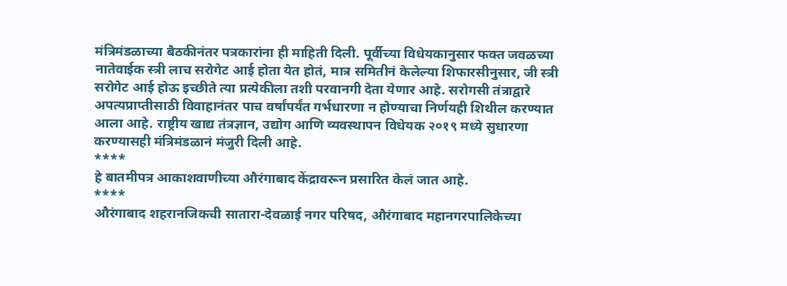मंत्रिमंडळाच्या बैठकीनंतर पत्रकारांना ही माहिती दिली. पूर्वीच्या विधेयकानुसार फक्त जवळच्या नातेवाईक स्त्री लाच सरोगेट आई होता येत होतं, मात्र समितीनं केलेल्या शिफारसीनुसार, जी स्त्री  सरोगेट आई होऊ इच्छीते त्या प्रत्येकीला तशी परवानगी देता येणार आहे. सरोगसी तंत्राद्वारे अपत्यप्राप्तीसाठी विवाहानंतर पाच वर्षांपर्यंत गर्भधारणा न होण्याचा निर्णयही शिथील करण्यात आला आहे. राष्ट्रीय खाद्य तंत्रज्ञान, उद्योग आणि व्यवस्थापन विधेयक २०१९ मध्ये सुधारणा करण्यासही मंत्रिमंडळानं मंजुरी दिली आहे.
****
हे बातमीपत्र आकाशवाणीच्या औरंगाबाद केंद्रावरून प्रसारित केलं जात आहे.
****
औरंगाबाद शहरानजिकची सातारा-देवळाई नगर परिषद, औरंगाबाद महानगरपालिकेच्या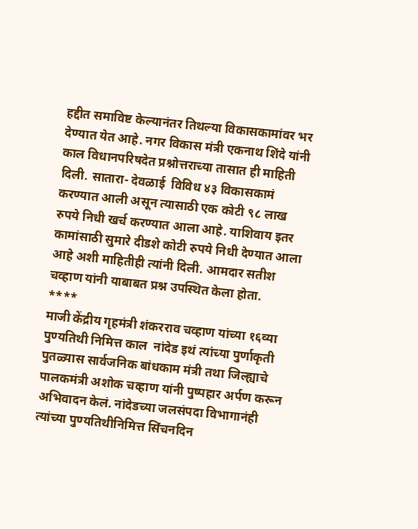हद्दीत समाविष्ट केल्यानंतर तिथल्या विकासकामांवर भर देण्यात येत आहे. नगर विकास मंत्री एकनाथ शिंदे यांनी काल विधानपरिषदेत प्रश्नोत्तराच्या तासात ही माहिती दिली. सातारा- देवळाई  विविध ४३ विकासकामं करण्यात आली असून त्यासाठी एक कोटी ९८ लाख रुपये निधी खर्च करण्यात आला आहे. याशिवाय इतर कामांसाठी सुमारे दीडशे कोटी रुपये निधी देण्यात आला आहे अशी माहितीही त्यांनी दिली. आमदार सतीश चव्हाण यांनी याबाबत प्रश्न उपस्थित केला होता.
****
माजी केंद्रीय गृहमंत्री शंकरराव चव्हाण यांच्या १६व्या पुण्यतिथी निमित्त काल  नांदेड इथं त्यांच्या पुर्णाकृती पुतळ्यास सार्वजनिक बांधकाम मंत्री तथा जिल्ह्याचे पालकमंत्री अशोक चव्हाण यांनी पुष्पहार अर्पण करून अभिवादन केलं. नांदेडच्या जलसंपदा विभागानंही त्यांच्या पुण्यतिथीनिमित्त सिंचनदिन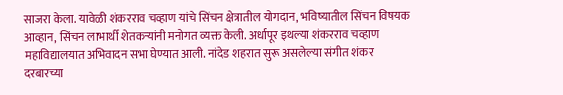साजरा केला. यावेळी शंकरराव चव्हाण यांचे सिंचन क्षेत्रातील योगदान, भविष्यातील सिंचन विषयक आव्हान, सिंचन लाभार्थी शेतकऱ्यांनी मनोगत व्यक्त केली. अर्धापूर इथल्या शंकरराव चव्हाण महाविद्यालयात अभिवादन सभा घेण्यात आली. नांदेड शहरात सुरू असलेल्या संगीत शंकर दरबारच्या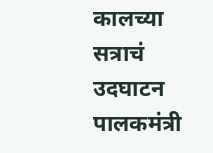कालच्या सत्राचं उदघाटन पालकमंत्री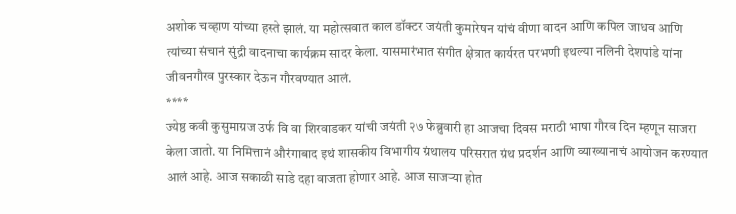अशोक चव्हाण यांच्या हस्ते झालं. या महोत्सवात काल डॉक्टर जयंती कुमारेषन यांचं वीणा वादन आणि कपिल जाधव आणि त्यांच्या संचानं सुंद्री वादनाचा कार्यक्रम सादर केला. यासमारंभात संगीत क्षेत्रात कार्यरत परभणी इथल्या नलिनी देशपांडे यांना जीवनगौरव पुरस्कार देऊन गौरवण्यात आलं.
****
ज्येष्ठ कवी कुसुमाग्रज उर्फ वि वा शिरवाडकर यांची जयंती २७ फेब्रुवारी हा आजचा दिवस मराठी भाषा गौरव दिन म्हणून साजरा केला जातो. या निमित्तानं औरंगाबाद इथं शासकीय विभागीय ग्रंथालय परिसरात ग्रंथ प्रदर्शन आणि व्याख्यानाचं आयोजन करण्यात आलं आहे. आज सकाळी साडे दहा वाजता होणार आहे. आज साजऱ्या होत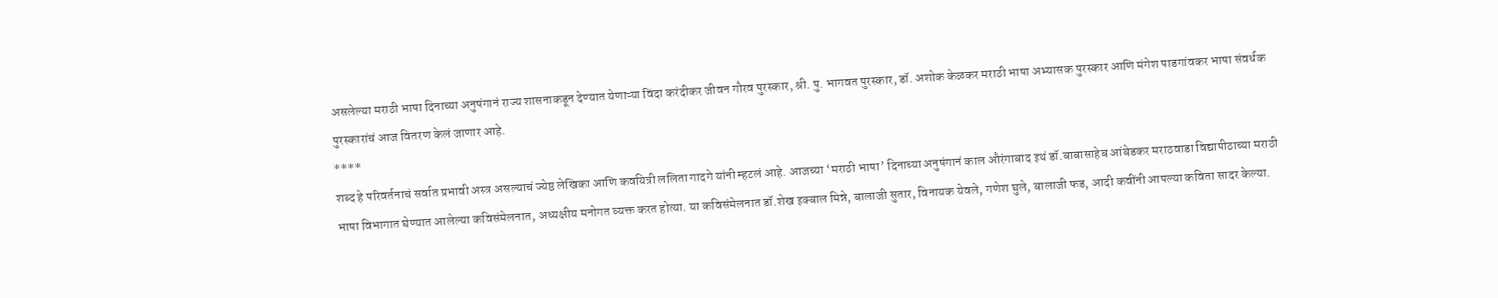असलेल्या मराठी भाषा दिनाच्या अनुषंगानं राज्य शासनाकडून देण्यात येणाऱ्या विंदा करंदीकर जीवन गौरव पुरस्कार, श्री. पु. भागवत पुरस्कार, डॉ. अशोक केळकर मराठी भाषा अभ्यासक पुरस्कार आणि मंगेश पाडगांवकर भाषा संवर्धक पुरस्कारांचं आज वितरण केलं जाणार आहे.
****
शब्द हे परिवर्तनाचं सर्वात प्रभावी अस्त्र असल्याचं ज्येष्ठ लेखिका आणि कवयित्री ललिता गादगे यांनी म्हटलं आहे. आजच्या ‘मराठी भाषा’ दिनाच्या अनुषंगानं काल औरंगाबाद इथं डॉ.बाबासाहेब आंबेडकर मराठवाडा विद्यापीठाच्या मराठी भाषा विभागात घेण्यात आलेल्या कविसंमेलनात, अध्यक्षीय मनोगत व्यक्त करत होत्या. या कविसंमेलनात डॉ.शेख इक्बाल मिन्ने, बालाजी सुतार, विनायक येवले, गणेश घुले, बालाजी फड, आदी कवींनी आपल्या कविता सादर केल्या.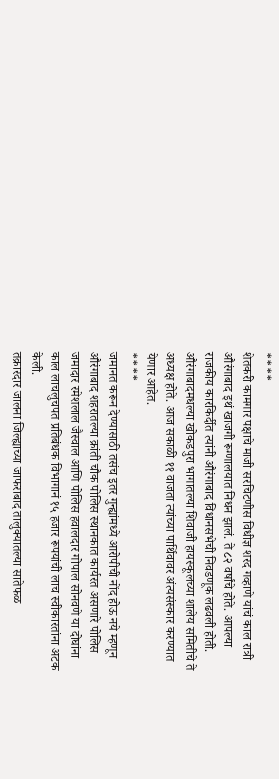****
शेतकरी कामगार पक्षाचे माजी सरचिटणीस विधीज्ञ शरद गव्हाणे यांचं काल रात्री औरंगाबाद इथं खाजगी रूग्णालयात निधन झालं. ते ८२ वर्षांचे होते. आपल्या राजकीय कारकिर्दीत त्यांनी औरंगाबाद विधानसभेची निवडणूक लढवली होती. औरंगाबादमधल्या खोकडपुरा भागातल्या शिवाजी हायस्कूलच्या शालेय समितीचे ते अध्यक्ष होते. आज सकाळी ११ वाजता त्यांच्या पार्थिवावर अंत्यसंस्कार करण्यात येणार आहेत.
****
जमानत करून देण्यासाठी तसंच इतर गुन्ह्यांमध्ये आरोपीची नोंद होऊ नये म्हणून औरंगाबाद शहरातल्या क्रांती चौक पोलिस स्थानकात कार्यरत असणारे पोलिस जमादार रमेशलाल जैस्वाल आणि पोलिस हवालदार गोपाल सोनवणे या दोघांना काल लाचलुचपत प्रतिबंधक विभागानं १५ हजार रूपयांची लाच स्वीकारतांना अटक केली.
तक्रारदार जालना जिल्ह्याच्या जाफराबाद तालुक्यातल्या सातेफळ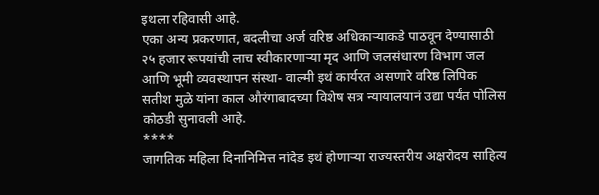इथला रहिवासी आहे.
एका अन्य प्रकरणात, बदलीचा अर्ज वरिष्ठ अधिकाऱ्याकडे पाठवून देण्यासाठी २५ हजार रूपयांची लाच स्वीकारणाऱ्या मृद आणि जलसंधारण विभाग जल आणि भूमी व्यवस्थापन संस्था- वाल्मी इथं कार्यरत असणारे वरिष्ठ लिपिक सतीश मुळे यांना काल औरंगाबादच्या विशेष सत्र न्यायालयानं उद्या पर्यंत पोलिस कोठडी सुनावली आहे.
****
जागतिक महिला दिनानिमित्त नांदेड इथं होणाऱ्या राज्यस्तरीय अक्षरोदय साहित्य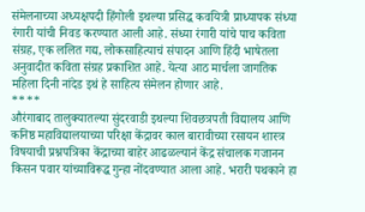संमेलनाच्या अध्यक्षपदी हिंगोली इथल्या प्रसिद्ध कवयित्री प्राध्यापक संध्या रंगारी यांची निवड करण्यात आली आहे. संध्या रंगारी यांचे पाच कविता संग्रह, एक ललित गद्य, लोकसाहित्याचं संपादन आणि हिंदी भाषेतला अनुवादीत कविता संग्रह प्रकाशित आहे. येत्या आठ मार्चला जागतिक महिला दिनी नांदेड इथं हे साहित्य संमेलन होणार आहे.
****
औरंगाबाद तालुक्यातल्या सुंदरवाडी इथल्या शिवछत्रपती विद्यालय आणि कनिष्ठ महाविद्यालयाच्या परिक्षा केंद्रावर काल बारावीच्या रसायन शास्त्र विषयाची प्रश्नपत्रिका केंद्राच्या बाहेर आढळल्यानं केंद्र संचालक गजानन किसन पवार यांच्याविरूद्ध गुन्हा नोंदवण्यात आला आहे. भरारी पथकाने हा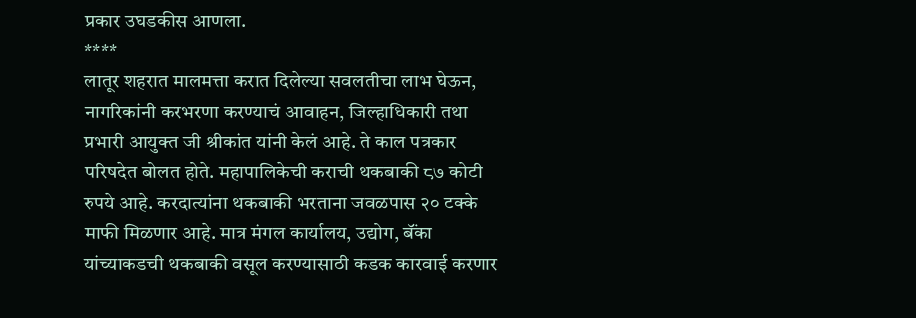प्रकार उघडकीस आणला.
****
लातूर शहरात मालमत्ता करात दिलेल्या सवलतीचा लाभ घेऊन, नागरिकांनी करभरणा करण्याचं आवाहन, जिल्हाधिकारी तथा प्रभारी आयुक्त जी श्रीकांत यांनी केलं आहे. ते काल पत्रकार परिषदेत बोलत होते. महापालिकेची कराची थकबाकी ८७ कोटी रुपये आहे. करदात्यांना थकबाकी भरताना जवळपास २० टक्के माफी मिळणार आहे. मात्र मंगल कार्यालय, उद्योग, बॅंका यांच्याकडची थकबाकी वसूल करण्यासाठी कडक कारवाई करणार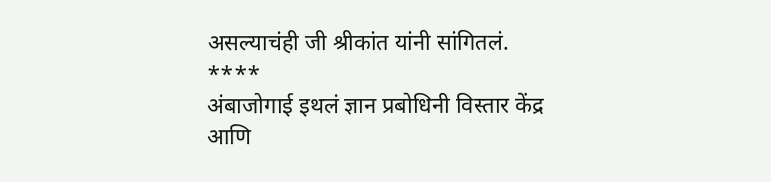असल्याचंही जी श्रीकांत यांनी सांगितलं.
****
अंबाजोगाई इथलं ज्ञान प्रबोधिनी विस्तार केंद्र आणि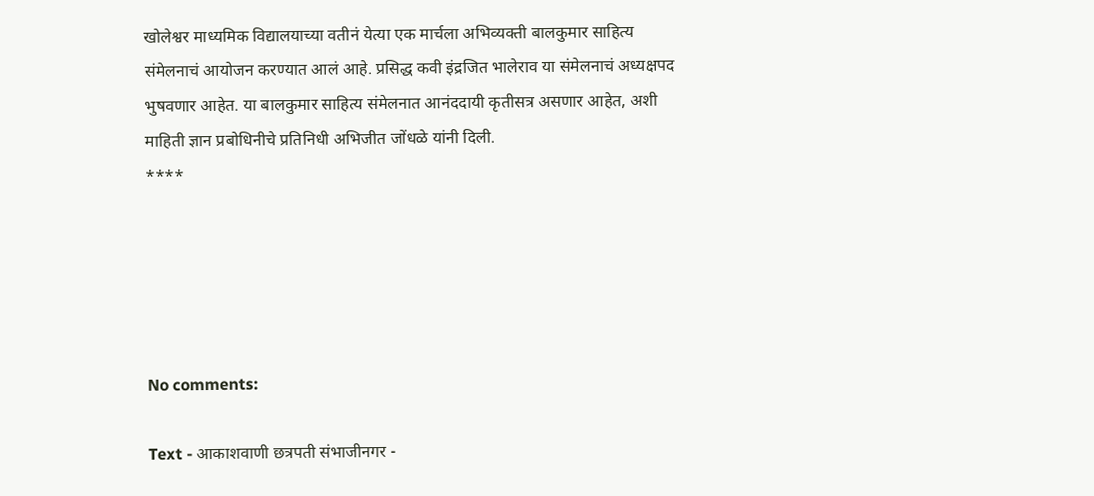खोलेश्वर माध्यमिक विद्यालयाच्या वतीनं येत्या एक मार्चला अभिव्यक्ती बालकुमार साहित्य संमेलनाचं आयोजन करण्यात आलं आहे. प्रसिद्ध कवी इंद्रजित भालेराव या संमेलनाचं अध्यक्षपद भुषवणार आहेत. या बालकुमार साहित्य संमेलनात आनंददायी कृतीसत्र असणार आहेत, अशी माहिती ज्ञान प्रबोधिनीचे प्रतिनिधी अभिजीत जोंधळे यांनी दिली.
****





No comments:

Text - आकाशवाणी छत्रपती संभाजीनगर -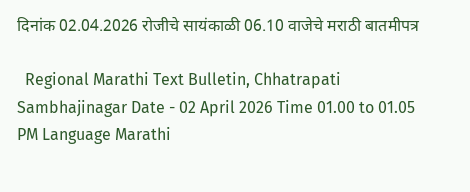दिनांक 02.04.2026 रोजीचे सायंकाळी 06.10 वाजेचे मराठी बातमीपत्र

  Regional Marathi Text Bulletin, Chhatrapati Sambhajinagar Date - 02 April 2026 Time 01.00 to 01.05 PM Language Marathi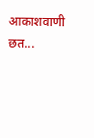आकाशवाणी छत...